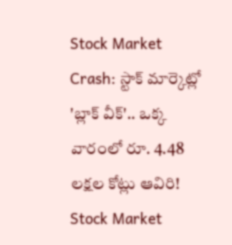Stock Market Crash: స్టాక్ మార్కెట్లో 'బ్లాక్ వీక్'.. ఒక్క వారంలో రూ. 4.48 లక్షల కోట్లు ఆవిరి!
Stock Market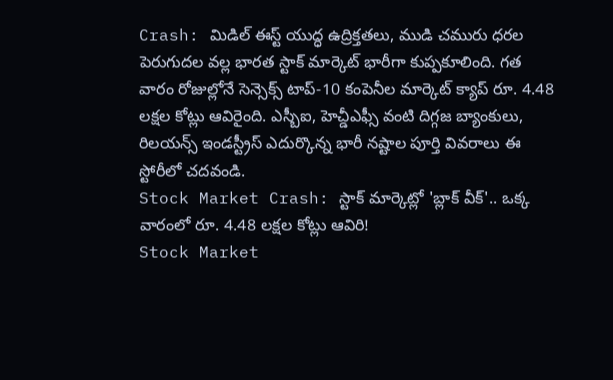Crash: మిడిల్ ఈస్ట్ యుద్ధ ఉద్రిక్తతలు, ముడి చమురు ధరల పెరుగుదల వల్ల భారత స్టాక్ మార్కెట్ భారీగా కుప్పకూలింది. గత వారం రోజుల్లోనే సెన్సెక్స్ టాప్-10 కంపెనీల మార్కెట్ క్యాప్ రూ. 4.48 లక్షల కోట్లు ఆవిరైంది. ఎస్బీఐ, హెచ్డీఎఫ్సీ వంటి దిగ్గజ బ్యాంకులు, రిలయన్స్ ఇండస్ట్రీస్ ఎదుర్కొన్న భారీ నష్టాల పూర్తి వివరాలు ఈ స్టోరీలో చదవండి.
Stock Market Crash: స్టాక్ మార్కెట్లో 'బ్లాక్ వీక్'.. ఒక్క వారంలో రూ. 4.48 లక్షల కోట్లు ఆవిరి!
Stock Market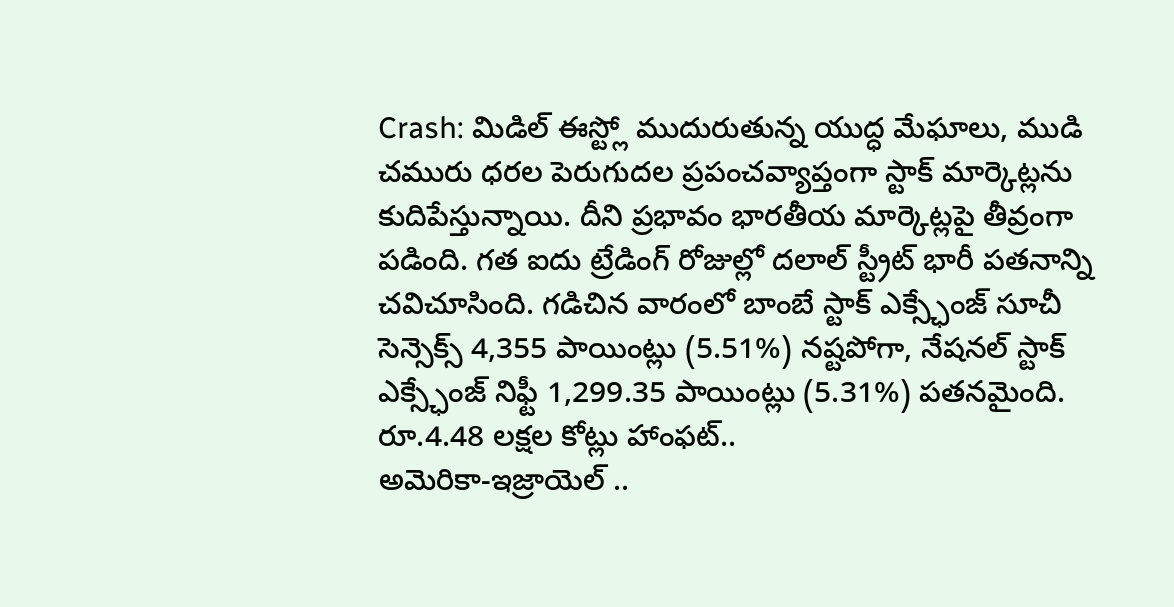Crash: మిడిల్ ఈస్ట్లో ముదురుతున్న యుద్ధ మేఘాలు, ముడి చమురు ధరల పెరుగుదల ప్రపంచవ్యాప్తంగా స్టాక్ మార్కెట్లను కుదిపేస్తున్నాయి. దీని ప్రభావం భారతీయ మార్కెట్లపై తీవ్రంగా పడింది. గత ఐదు ట్రేడింగ్ రోజుల్లో దలాల్ స్ట్రీట్ భారీ పతనాన్ని చవిచూసింది. గడిచిన వారంలో బాంబే స్టాక్ ఎక్స్ఛేంజ్ సూచీ సెన్సెక్స్ 4,355 పాయింట్లు (5.51%) నష్టపోగా, నేషనల్ స్టాక్ ఎక్స్ఛేంజ్ నిఫ్టీ 1,299.35 పాయింట్లు (5.31%) పతనమైంది.
రూ.4.48 లక్షల కోట్లు హాంఫట్..
అమెరికా-ఇజ్రాయెల్ ..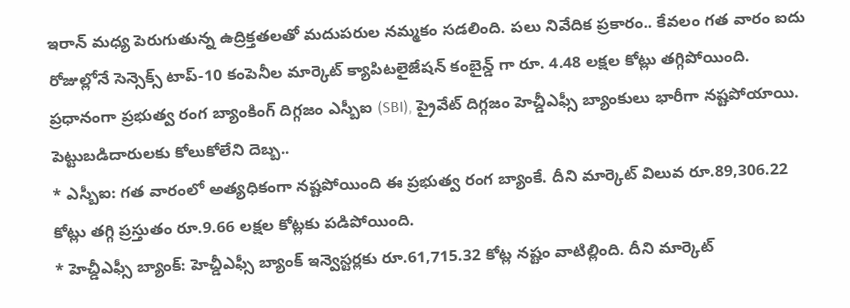ఇరాన్ మధ్య పెరుగుతున్న ఉద్రిక్తతలతో మదుపరుల నమ్మకం సడలింది. పలు నివేదిక ప్రకారం.. కేవలం గత వారం ఐదు రోజుల్లోనే సెన్సెక్స్ టాప్-10 కంపెనీల మార్కెట్ క్యాపిటలైజేషన్ కంబైన్డ్ గా రూ. 4.48 లక్షల కోట్లు తగ్గిపోయింది. ప్రధానంగా ప్రభుత్వ రంగ బ్యాంకింగ్ దిగ్గజం ఎస్బీఐ (SBI), ప్రైవేట్ దిగ్గజం హెచ్డీఎఫ్సీ బ్యాంకులు భారీగా నష్టపోయాయి.
పెట్టుబడిదారులకు కోలుకోలేని దెబ్బ..
* ఎస్బీఐ: గత వారంలో అత్యధికంగా నష్టపోయింది ఈ ప్రభుత్వ రంగ బ్యాంకే. దీని మార్కెట్ విలువ రూ.89,306.22 కోట్లు తగ్గి ప్రస్తుతం రూ.9.66 లక్షల కోట్లకు పడిపోయింది.
* హెచ్డీఎఫ్సీ బ్యాంక్: హెచ్డీఎఫ్సీ బ్యాంక్ ఇన్వెస్టర్లకు రూ.61,715.32 కోట్ల నష్టం వాటిల్లింది. దీని మార్కెట్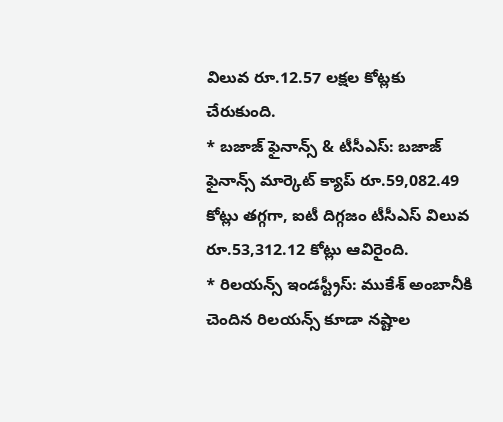విలువ రూ.12.57 లక్షల కోట్లకు చేరుకుంది.
* బజాజ్ ఫైనాన్స్ & టీసీఎస్: బజాజ్ ఫైనాన్స్ మార్కెట్ క్యాప్ రూ.59,082.49 కోట్లు తగ్గగా, ఐటీ దిగ్గజం టీసీఎస్ విలువ రూ.53,312.12 కోట్లు ఆవిరైంది.
* రిలయన్స్ ఇండస్ట్రీస్: ముకేశ్ అంబానీకి చెందిన రిలయన్స్ కూడా నష్టాల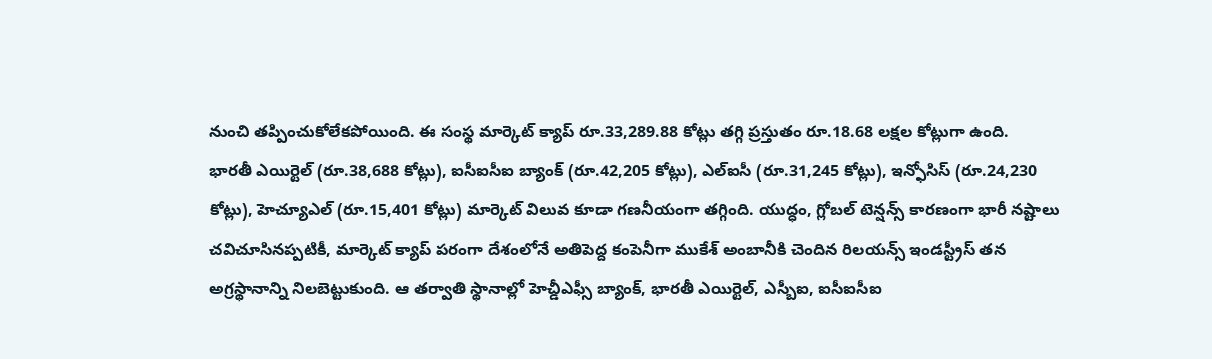నుంచి తప్పించుకోలేకపోయింది. ఈ సంస్థ మార్కెట్ క్యాప్ రూ.33,289.88 కోట్లు తగ్గి ప్రస్తుతం రూ.18.68 లక్షల కోట్లుగా ఉంది.
భారతీ ఎయిర్టెల్ (రూ.38,688 కోట్లు), ఐసీఐసీఐ బ్యాంక్ (రూ.42,205 కోట్లు), ఎల్ఐసీ (రూ.31,245 కోట్లు), ఇన్ఫోసిస్ (రూ.24,230 కోట్లు), హెచ్యూఎల్ (రూ.15,401 కోట్లు) మార్కెట్ విలువ కూడా గణనీయంగా తగ్గింది. యుద్ధం, గ్లోబల్ టెన్షన్స్ కారణంగా భారీ నష్టాలు చవిచూసినప్పటికీ, మార్కెట్ క్యాప్ పరంగా దేశంలోనే అతిపెద్ద కంపెనీగా ముకేశ్ అంబానీకి చెందిన రిలయన్స్ ఇండస్ట్రీస్ తన అగ్రస్థానాన్ని నిలబెట్టుకుంది. ఆ తర్వాతి స్థానాల్లో హెచ్డీఎఫ్సీ బ్యాంక్, భారతీ ఎయిర్టెల్, ఎస్బీఐ, ఐసీఐసీఐ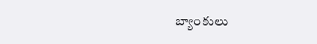బ్యాంకులు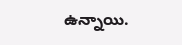ఉన్నాయి.